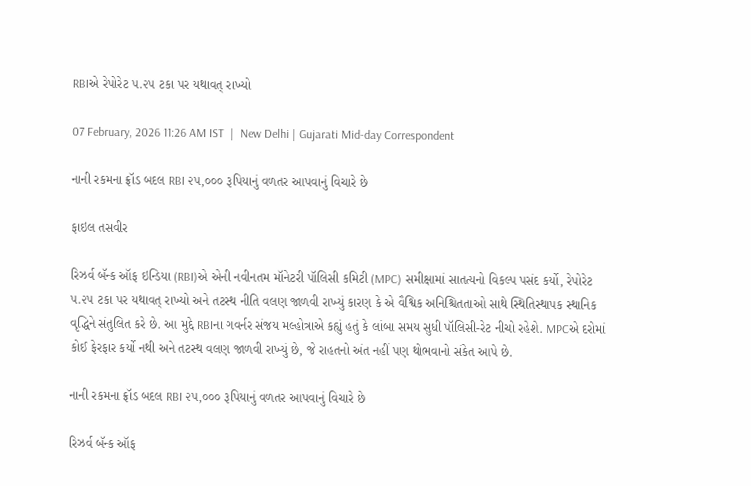RBIએ રેપોરેટ ૫.૨૫ ટકા પર યથાવત‍્ રાખ્યો

07 February, 2026 11:26 AM IST  |  New Delhi | Gujarati Mid-day Correspondent

નાની રકમના ફ્રૉડ બદલ RBI ૨૫,૦૦૦ રૂપિયાનું વળતર આપવાનું વિચારે છે

ફાઇલ તસવીર

રિઝર્વ બૅન્ક ઑફ ઇન્ડિયા (RBI)એ એની નવીનતમ મૉનેટરી પૉલિસી કમિટી (MPC) સમીક્ષામાં સાતત્યનો વિકલ્પ પસંદ કર્યો, રેપોરેટ ૫.૨૫ ટકા પર યથાવત્ રાખ્યો અને તટસ્થ નીતિ વલણ જાળવી રાખ્યું કારણ કે એ વૈશ્વિક અનિશ્ચિતતાઓ સાથે સ્થિતિસ્થાપક સ્થાનિક વૃદ્ધિને સંતુલિત કરે છે. આ મુદ્દે RBIના ગવર્નર સંજય મલ્હોત્રાએ કહ્યું હતું કે લાંબા સમય સુધી પૉલિસી-રેટ નીચો રહેશે. MPCએ દરોમાં કોઈ ફેરફાર કર્યો નથી અને તટસ્થ વલણ જાળવી રાખ્યું છે, જે રાહતનો અંત નહીં પણ થોભવાનો સંકેત આપે છે.

નાની રકમના ફ્રૉડ બદલ RBI ૨૫,૦૦૦ રૂપિયાનું વળતર આપવાનું વિચારે છે

રિઝર્વ બૅન્ક ઑફ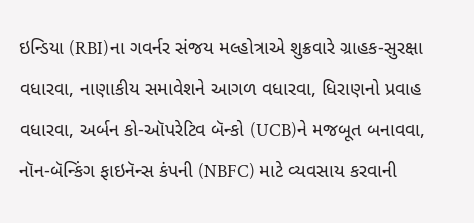ઇન્ડિયા (RBI)ના ગવર્નર સંજય મલ્હોત્રાએ શુક્રવારે ગ્રાહક-સુરક્ષા વધારવા, નાણાકીય સમાવેશને આગળ વધારવા, ધિરાણનો પ્રવાહ વધારવા, અર્બન કો-ઑપરેટિવ બૅન્કો (UCB)ને મજબૂત બનાવવા, નૉન-બૅન્કિંગ ફાઇનૅન્સ કંપની (NBFC) માટે વ્યવસાય કરવાની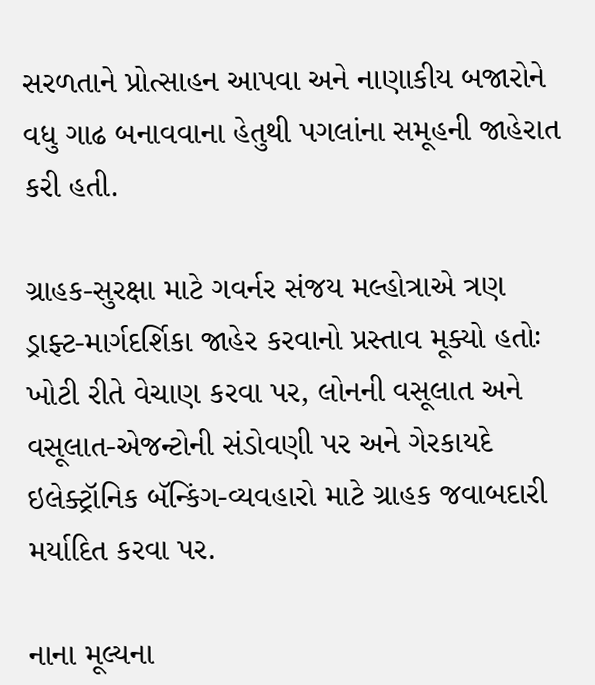સરળતાને પ્રોત્સાહન આપવા અને નાણાકીય બજારોને વધુ ગાઢ બનાવવાના હેતુથી પગલાંના સમૂહની જાહેરાત કરી હતી.

ગ્રાહક-સુરક્ષા માટે ગવર્નર સંજય મલ્હોત્રાએ ત્રણ ડ્રાફ્ટ-માર્ગદર્શિકા જાહેર કરવાનો પ્રસ્તાવ મૂક્યો હતોઃ ખોટી રીતે વેચાણ કરવા પર, લોનની વસૂલાત અને વસૂલાત-એજન્ટોની સંડોવણી પર અને ગેરકાયદે ઇલેક્ટ્રૉનિક બૅન્કિંગ-વ્યવહારો માટે ગ્રાહક જવાબદારી મર્યાદિત કરવા પર.

નાના મૂલ્યના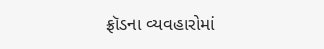ફ્રૉડના વ્યવહારોમાં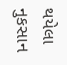થયેલા નુકસાન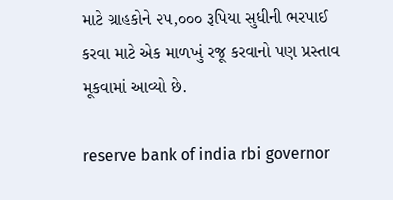માટે ગ્રાહકોને ૨૫,૦૦૦ રૂપિયા સુધીની ભરપાઈ કરવા માટે એક માળખું રજૂ કરવાનો પણ પ્રસ્તાવ મૂકવામાં આવ્યો છે.

reserve bank of india rbi governor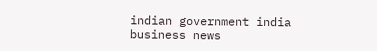indian government india business news